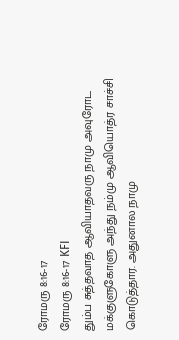ரோமரு 8:16-17
ரோமரு 8:16-17 KFI
தும்ப சுத்தவாத ஆவியாதவரு நாமு அவுரோட மக்குளுகோளு அந்து நம்மு ஆவியொத்ர சாச்சி கொடுத்தார. அதுனால நாமு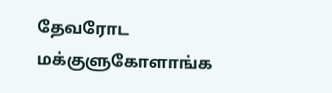தேவரோட மக்குளுகோளாங்க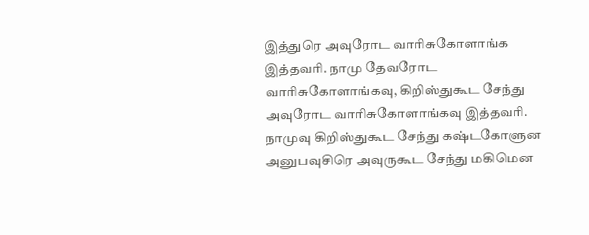இத்துரெ அவுரோட வாரிசுகோளாங்க இத்தவரி. நாமு தேவரோட வாரிசுகோளாங்கவு, கிறிஸ்துகூட சேந்து அவுரோட வாரிசுகோளாங்கவு இத்தவரி. நாமுவு கிறிஸ்துகூட சேந்து கஷ்டகோளுன அனுபவுசிரெ அவுருகூட சேந்து மகிமென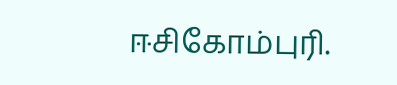ஈசிகோம்புரி.